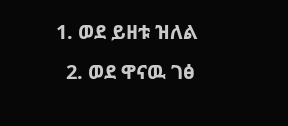1. ወደ ይዘቱ ዝለል
  2. ወደ ዋናዉ ገፅ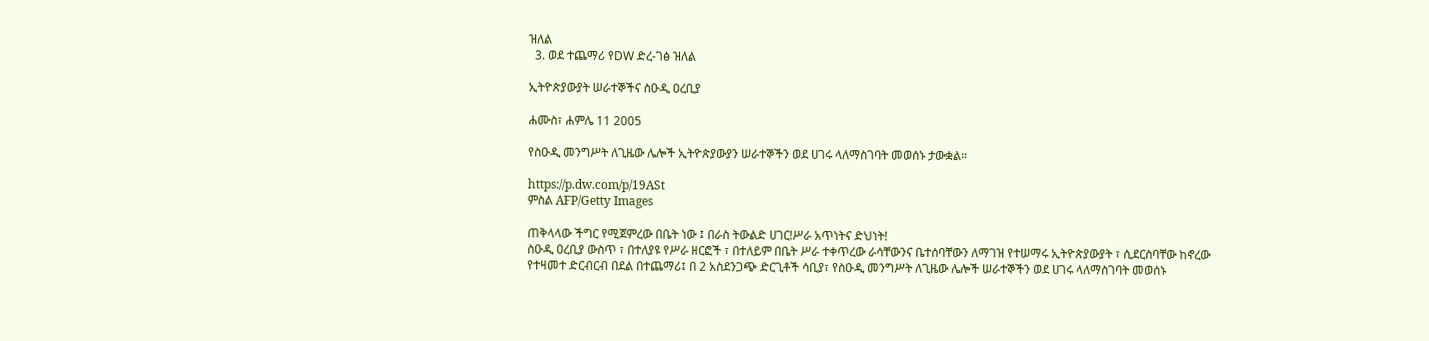ዝለል
  3. ወደ ተጨማሪ የDW ድረ-ገፅ ዝለል

ኢትዮጵያውያት ሠራተኞችና ስዑዲ ዐረቢያ

ሐሙስ፣ ሐምሌ 11 2005

የስዑዲ መንግሥት ለጊዜው ሌሎች ኢትዮጵያውያን ሠራተኞችን ወደ ሀገሩ ላለማስገባት መወሰኑ ታውቋል።

https://p.dw.com/p/19ASt
ምስል AFP/Getty Images

ጠቅላላው ችግር የሚጀምረው በቤት ነው ፤ በራስ ትውልድ ሀገር!ሥራ አጥነትና ድህነት!
ስዑዲ ዐረቢያ ውስጥ ፣ በተለያዩ የሥራ ዘርፎች ፣ በተለይም በቤት ሥራ ተቀጥረው ራሳቸውንና ቤተሰባቸውን ለማገዝ የተሠማሩ ኢትዮጵያውያት ፣ ሲደርስባቸው ከኖረው የተዛመተ ድርብርብ በደል በተጨማሪ፤ በ 2 አስደንጋጭ ድርጊቶች ሳቢያ፣ የስዑዲ መንግሥት ለጊዜው ሌሎች ሠራተኞችን ወደ ሀገሩ ላለማስገባት መወሰኑ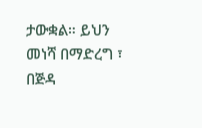ታውቋል። ይህን መነሻ በማድረግ ፣ በጅዳ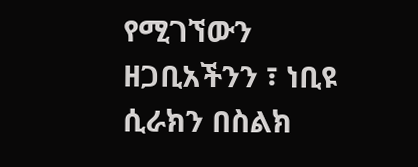የሚገኘውን ዘጋቢአችንን ፣ ነቢዩ ሲራክን በስልክ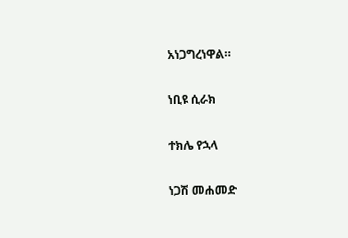አነጋግረነዋል።

ነቢዩ ሲራክ

ተክሌ የኋላ

ነጋሽ መሐመድ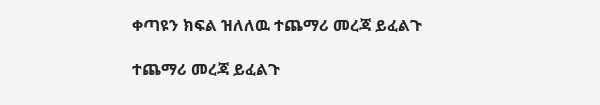ቀጣዩን ክፍል ዝለለዉ ተጨማሪ መረጃ ይፈልጉ

ተጨማሪ መረጃ ይፈልጉ